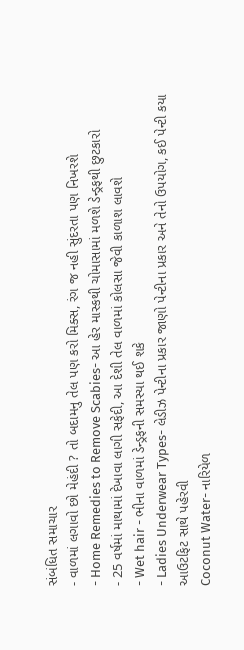સંબંધિત સમાચાર
- વાળમાં લગાવો છો મેહંદી ? તો બદામનુ તેલ પણ કરો મિક્સ, રંગ જ નહી સુંદરતા પણ નિખરશે
- Home Remedies to Remove Scabies- આ હેર માસ્કથી ચોમાસામાં મળશે ડેન્ડ્રફથી છુટકારો
- 25 વર્ષમાં માથામાં દેખાવા લાગી સફેદી, આ દેશી તેલ વાળમાં કોલસા જેવી કાળાશ લાવશે
- Wet hair - ભીના વાળમાં ડેન્ડ્રફની સમસ્યા થઈ શકે
- Ladies Underwear Types- લેડીઝ પેન્ટીના પ્રકાર જાણો પેન્ટીના પ્રકાર અને તેનો ઉપયોગ, કઈ પેન્ટી કયા આઉટફિટ સાથે પહેરવી
Coconut Water- નારિયેળ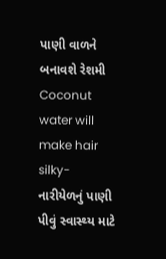પાણી વાળને બનાવશે રેશમી
Coconut water will make hair silky- નારીયેળનું પાણી પીવું સ્વાસ્થ્ય માટે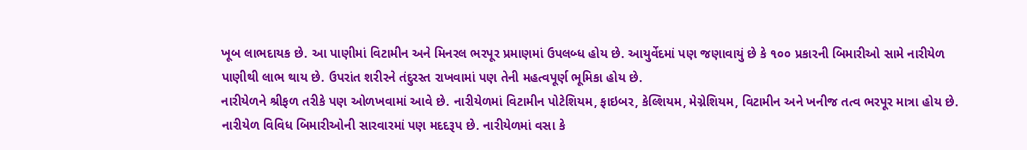ખૂબ લાભદાયક છે. આ પાણીમાં વિટામીન અને મિનરલ ભરપૂર પ્રમાણમાં ઉપલબ્ધ હોય છે. આયુર્વેદમાં પણ જણાવાયું છે કે ૧૦૦ પ્રકારની બિમારીઓ સામે નારીયેળ પાણીથી લાભ થાય છે. ઉપરાંત શરીરને તંદુરસ્ત રાખવામાં પણ તેની મહત્વપૂર્ણ ભૂમિકા હોય છે.
નારીયેળને શ્રીફળ તરીકે પણ ઓળખવામાં આવે છે. નારીયેળમાં વિટામીન પોટેશિયમ, ફાઇબર, કેલ્શિયમ, મેગ્નેશિયમ, વિટામીન અને ખનીજ તત્વ ભરપૂર માત્રા હોય છે. નારીયેળ વિવિધ બિમારીઓની સારવારમાં પણ મદદરૂપ છે. નારીયેળમાં વસા કે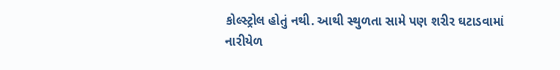કોલ્સ્ટ્રોલ હોતું નથી. આથી સ્થુળતા સામે પણ શરીર ઘટાડવામાં નારીયેળ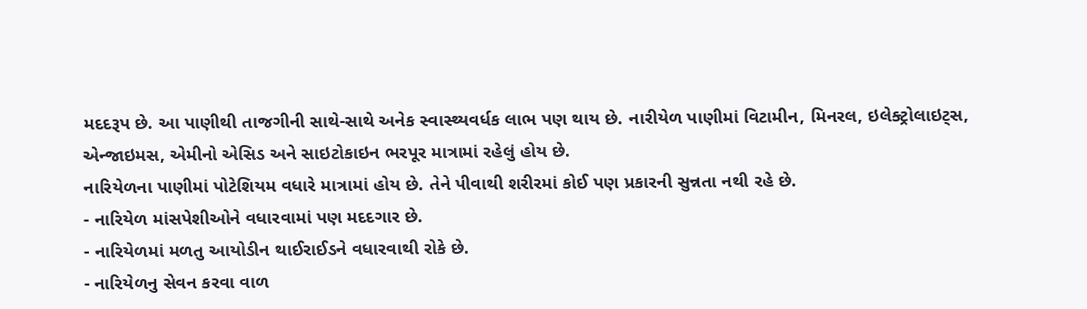મદદરૂપ છે. આ પાણીથી તાજગીની સાથે-સાથે અનેક સ્વાસ્થ્યવર્ધક લાભ પણ થાય છે. નારીયેળ પાણીમાં વિટામીન, મિનરલ, ઇલેક્ટ્રોલાઇટ્સ, એન્જાઇમસ, એમીનો એસિડ અને સાઇટોકાઇન ભરપૂર માત્રામાં રહેલું હોય છે.
નારિયેળના પાણીમાં પોટેશિયમ વધારે માત્રામાં હોય છે. તેને પીવાથી શરીરમાં કોઈ પણ પ્રકારની સુન્નતા નથી રહે છે.
- નારિયેળ માંસપેશીઓને વધારવામાં પણ મદદગાર છે.
- નારિયેળમાં મળતુ આયોડીન થાઈરાઈડને વધારવાથી રોકે છે.
- નારિયેળનુ સેવન કરવા વાળ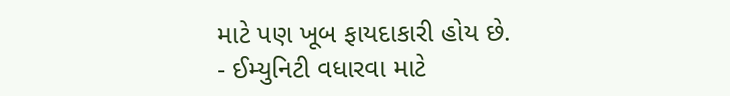માટે પણ ખૂબ ફાયદાકારી હોય છે.
- ઈમ્યુનિટી વધારવા માટે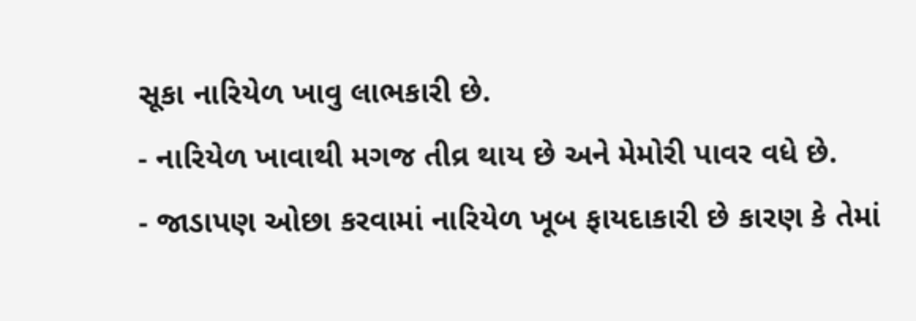સૂકા નારિયેળ ખાવુ લાભકારી છે.
- નારિયેળ ખાવાથી મગજ તીવ્ર થાય છે અને મેમોરી પાવર વધે છે.
- જાડાપણ ઓછા કરવામાં નારિયેળ ખૂબ ફાયદાકારી છે કારણ કે તેમાં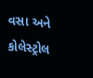વસા અને કોલેસ્ટ્રોલ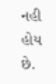નહી હોય છે.